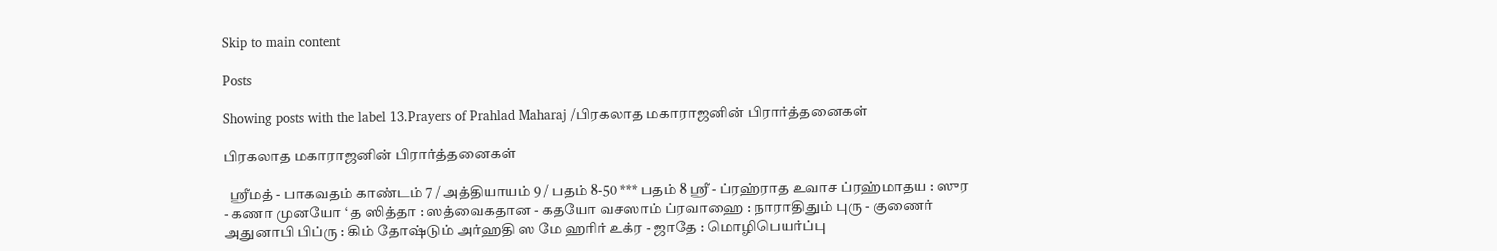Skip to main content

Posts

Showing posts with the label 13.Prayers of Prahlad Maharaj /பிரகலாத மகாராஜனின் பிரார்த்தனைகள்

பிரகலாத மகாராஜனின் பிரார்த்தனைகள்

  ஸ்ரீமத் - பாகவதம் காண்டம் 7 / அத்தியாயம் 9 / பதம் 8-50 *** பதம் 8 ஸ்ரீ - ப்ரஹ்ராத உவாச ப்ரஹ்மாதய : ஸுர - கணா முனயோ ‘ த ஸித்தா : ஸத்வைகதான - கதயோ வசஸாம் ப்ரவாஹை : நாராதிதும் புரு - குணைர் அதுனாபி பிப்ரு : கிம் தோஷ்டும் அர்ஹதி ஸ மே ஹரிர் உக்ர - ஜாதே : மொழிபெயர்ப்பு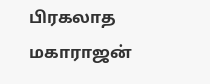பிரகலாத மகாராஜன்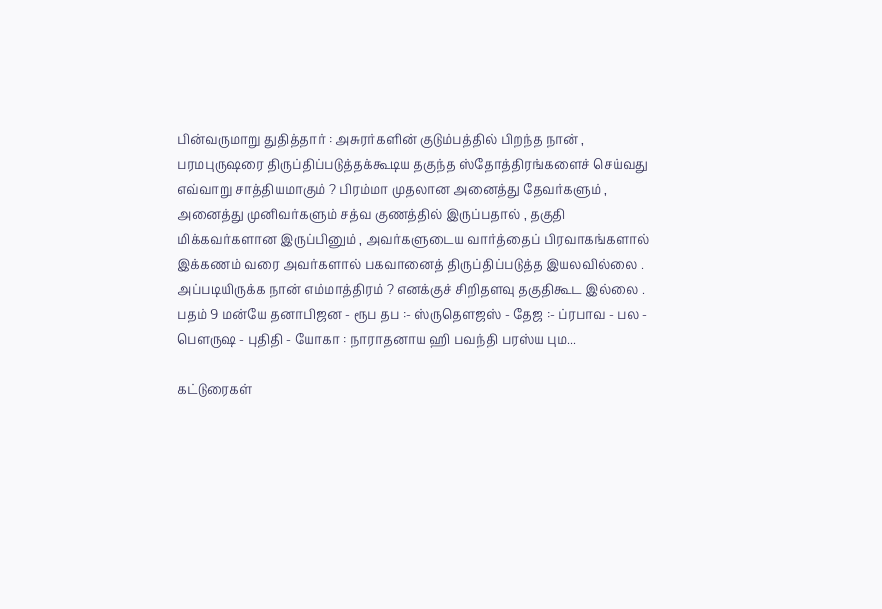பின்வருமாறு துதித்தார் : அசுரர்களின் குடும்பத்தில் பிறந்த நான் , பரமபுருஷரை திருப்திப்படுத்தக்கூடிய தகுந்த ஸ்தோத்திரங்களைச் செய்வது எவ்வாறு சாத்தியமாகும் ? பிரம்மா முதலான அனைத்து தேவர்களும் , அனைத்து முனிவர்களும் சத்வ குணத்தில் இருப்பதால் , தகுதி மிக்கவர்களான இருப்பினும் , அவர்களுடைய வார்த்தைப் பிரவாகங்களால் இக்கணம் வரை அவர்களால் பகவானைத் திருப்திப்படுத்த இயலவில்லை . அப்படியிருக்க நான் எம்மாத்திரம் ? எனக்குச் சிறிதளவு தகுதிகூட இல்லை .   பதம் 9 மன்யே தனாபிஜன - ரூப தப :- ஸ்ருதௌஜஸ் - தேஜ :- ப்ரபாவ - பல - பௌருஷ - புதிதி - யோகா : நாராதனாய ஹி பவந்தி பரஸ்ய பும...

கட்டுரைகள்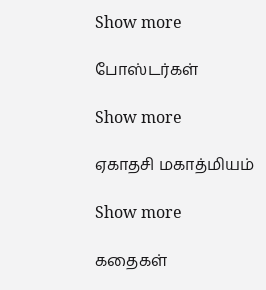Show more

போஸ்டர்கள்

Show more

ஏகாதசி மகாத்மியம்

Show more

கதைகள்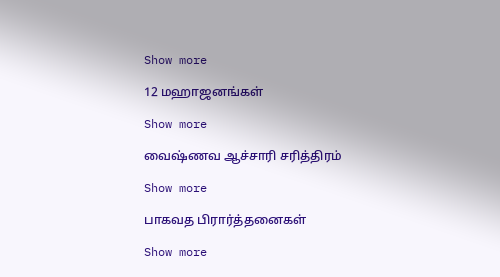Show more

12 மஹாஜனங்கள்

Show more

வைஷ்ணவ ஆச்சாரி சரித்திரம்

Show more

பாகவத பிரார்த்தனைகள்

Show more